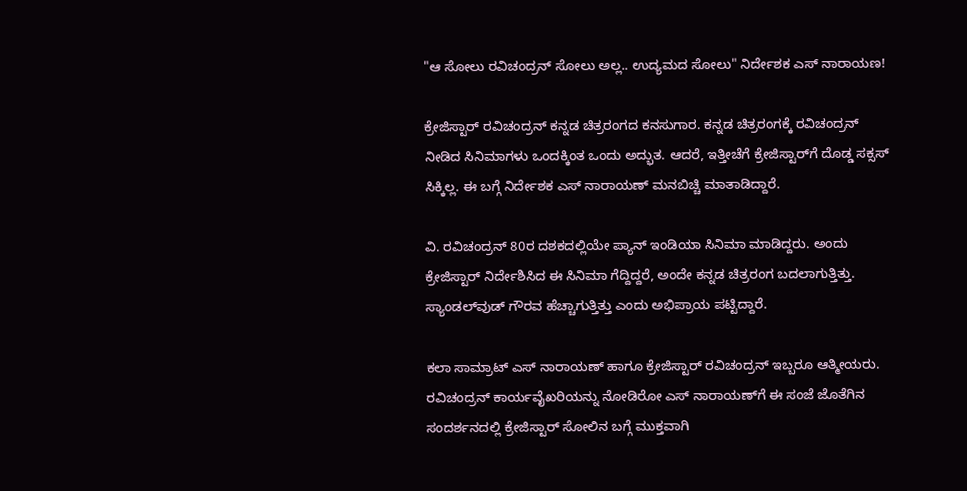"ಆ ಸೋಲು ರವಿಚಂದ್ರನ್ ಸೋಲು ಅಲ್ಲ.. ಉದ್ಯಮದ ಸೋಲು" ನಿರ್ದೇಶಕ ಎಸ್‌ ನಾರಾಯಣ!

ಕ್ರೇಜಿಸ್ಟಾರ್ ರವಿಚಂದ್ರನ್ ಕನ್ನಡ ಚಿತ್ರರಂಗದ ಕನಸುಗಾರ. ಕನ್ನಡ ಚಿತ್ರರಂಗಕ್ಕೆ ರವಿಚಂದ್ರನ್ ನೀಡಿದ ಸಿನಿಮಾಗಳು ಒಂದಕ್ಕಿಂತ ಒಂದು ಅದ್ಭುತ. ಆದರೆ, ಇತ್ತೀಚೆಗೆ ಕ್ರೇಜಿಸ್ಟಾರ್‌ಗೆ ದೊಡ್ಡ ಸಕ್ಸಸ್ ಸಿಕ್ಕಿಲ್ಲ. ಈ ಬಗ್ಗೆ ನಿರ್ದೇಶಕ ಎಸ್‌ ನಾರಾಯಣ್ ಮನಬಿಚ್ಚಿ ಮಾತಾಡಿದ್ದಾರೆ.

ವಿ. ರವಿಚಂದ್ರನ್ 80ರ ದಶಕದಲ್ಲಿಯೇ ಪ್ಯಾನ್ ಇಂಡಿಯಾ ಸಿನಿಮಾ ಮಾಡಿದ್ದರು. ಅಂದು ಕ್ರೇಜಿಸ್ಟಾರ್ ನಿರ್ದೇಶಿಸಿದ ಈ ಸಿನಿಮಾ ಗೆದ್ದಿದ್ದರೆ, ಅಂದೇ ಕನ್ನಡ ಚಿತ್ರರಂಗ ಬದಲಾಗುತ್ತಿತ್ತು. ಸ್ಯಾಂಡಲ್‌ವುಡ್ ಗೌರವ ಹೆಚ್ಚಾಗುತ್ತಿತ್ತು ಎಂದು ಅಭಿಪ್ರಾಯ ಪಟ್ಟಿದ್ದಾರೆ.

ಕಲಾ ಸಾಮ್ರಾಟ್ ಎಸ್ ನಾರಾಯಣ್ ಹಾಗೂ ಕ್ರೇಜಿಸ್ಟಾರ್ ರವಿಚಂದ್ರನ್ ಇಬ್ಬರೂ ಆತ್ಮೀಯರು. ರವಿಚಂದ್ರನ್ ಕಾರ್ಯವೈಖರಿಯನ್ನು ನೋಡಿರೋ ಎಸ್ ನಾರಾಯಣ್‌ಗೆ ಈ ಸಂಜೆ ಜೊತೆಗಿನ ಸಂದರ್ಶನದಲ್ಲಿ ಕ್ರೇಜಿಸ್ಟಾರ್ ಸೋಲಿನ ಬಗ್ಗೆ ಮುಕ್ತವಾಗಿ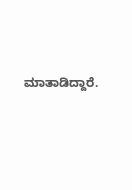ಮಾತಾಡಿದ್ದಾರೆ.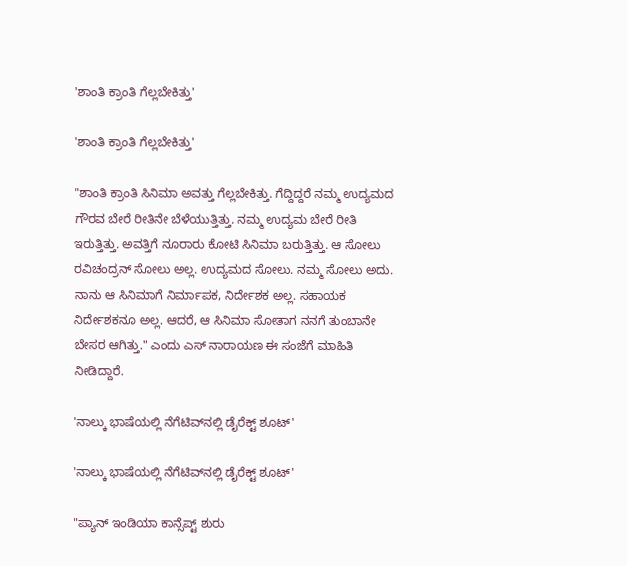'ಶಾಂತಿ ಕ್ರಾಂತಿ ಗೆಲ್ಲಬೇಕಿತ್ತು'

'ಶಾಂತಿ ಕ್ರಾಂತಿ ಗೆಲ್ಲಬೇಕಿತ್ತು'

"ಶಾಂತಿ ಕ್ರಾಂತಿ ಸಿನಿಮಾ ಅವತ್ತು ಗೆಲ್ಲಬೇಕಿತ್ತು. ಗೆದ್ದಿದ್ದರೆ ನಮ್ಮ ಉದ್ಯಮದ ಗೌರವ ಬೇರೆ ರೀತಿನೇ ಬೆಳೆಯುತ್ತಿತ್ತು. ನಮ್ಮ ಉದ್ಯಮ ಬೇರೆ ರೀತಿ ಇರುತ್ತಿತ್ತು. ಅವತ್ತಿಗೆ ನೂರಾರು ಕೋಟಿ ಸಿನಿಮಾ ಬರುತ್ತಿತ್ತು. ಆ ಸೋಲು ರವಿಚಂದ್ರನ್ ಸೋಲು ಅಲ್ಲ. ಉದ್ಯಮದ ಸೋಲು. ನಮ್ಮ ಸೋಲು ಅದು. ನಾನು ಆ ಸಿನಿಮಾಗೆ ನಿರ್ಮಾಪಕ, ನಿರ್ದೇಶಕ ಅಲ್ಲ. ಸಹಾಯಕ ನಿರ್ದೇಶಕನೂ ಅಲ್ಲ. ಆದರೆ, ಆ ಸಿನಿಮಾ ಸೋತಾಗ ನನಗೆ ತುಂಬಾನೇ ಬೇಸರ ಆಗಿತ್ತು." ಎಂದು ಎಸ್‌ ನಾರಾಯಣ ಈ ಸಂಜೆಗೆ ಮಾಹಿತಿ ನೀಡಿದ್ದಾರೆ.

'ನಾಲ್ಕು ಭಾಷೆಯಲ್ಲಿ ನೆಗೆಟಿವ್‌ನಲ್ಲಿ ಡೈರೆಕ್ಟ್ ಶೂಟ್'

'ನಾಲ್ಕು ಭಾಷೆಯಲ್ಲಿ ನೆಗೆಟಿವ್‌ನಲ್ಲಿ ಡೈರೆಕ್ಟ್ ಶೂಟ್'

"ಪ್ಯಾನ್ ಇಂಡಿಯಾ ಕಾನ್ಸೆಪ್ಟ್ ಶುರು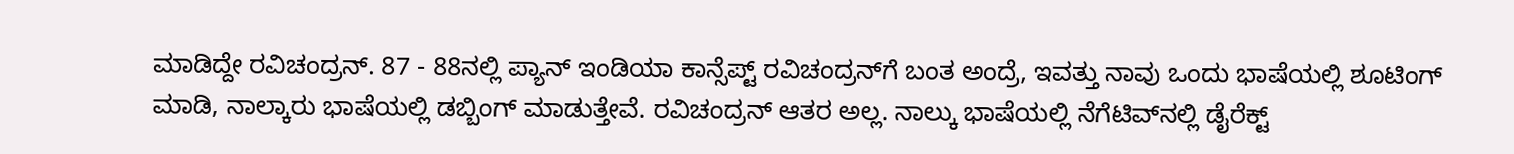ಮಾಡಿದ್ದೇ ರವಿಚಂದ್ರನ್. 87 - 88ನಲ್ಲಿ ಪ್ಯಾನ್ ಇಂಡಿಯಾ ಕಾನ್ಸೆಪ್ಟ್ ರವಿಚಂದ್ರನ್‌ಗೆ ಬಂತ ಅಂದ್ರೆ, ಇವತ್ತು ನಾವು ಒಂದು ಭಾಷೆಯಲ್ಲಿ ಶೂಟಿಂಗ್ ಮಾಡಿ, ನಾಲ್ಕಾರು ಭಾಷೆಯಲ್ಲಿ ಡಬ್ಬಿಂಗ್ ಮಾಡುತ್ತೇವೆ. ರವಿಚಂದ್ರನ್ ಆತರ ಅಲ್ಲ. ನಾಲ್ಕು ಭಾಷೆಯಲ್ಲಿ ನೆಗೆಟಿವ್‌ನಲ್ಲಿ ಡೈರೆಕ್ಟ್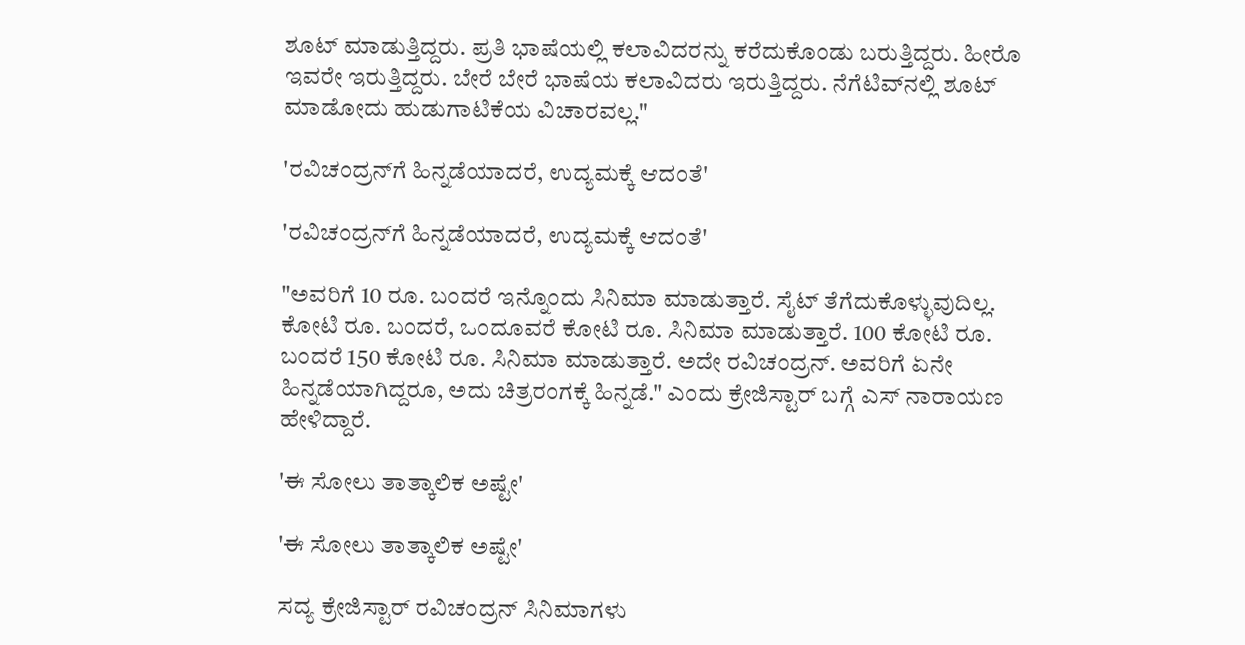ಶೂಟ್ ಮಾಡುತ್ತಿದ್ದರು. ಪ್ರತಿ ಭಾಷೆಯಲ್ಲಿ ಕಲಾವಿದರನ್ನು ಕರೆದುಕೊಂಡು ಬರುತ್ತಿದ್ದರು. ಹೀರೊ ಇವರೇ ಇರುತ್ತಿದ್ದರು. ಬೇರೆ ಬೇರೆ ಭಾಷೆಯ ಕಲಾವಿದರು ಇರುತ್ತಿದ್ದರು. ನೆಗೆಟಿವ್‌ನಲ್ಲಿ ಶೂಟ್ ಮಾಡೋದು ಹುಡುಗಾಟಿಕೆಯ ವಿಚಾರವಲ್ಲ."

'ರವಿಚಂದ್ರನ್‌ಗೆ ಹಿನ್ನಡೆಯಾದರೆ, ಉದ್ಯಮಕ್ಕೆ ಆದಂತೆ'

'ರವಿಚಂದ್ರನ್‌ಗೆ ಹಿನ್ನಡೆಯಾದರೆ, ಉದ್ಯಮಕ್ಕೆ ಆದಂತೆ'

"ಅವರಿಗೆ 10 ರೂ. ಬಂದರೆ ಇನ್ನೊಂದು ಸಿನಿಮಾ ಮಾಡುತ್ತಾರೆ. ಸೈಟ್ ತೆಗೆದುಕೊಳ್ಳುವುದಿಲ್ಲ. ಕೋಟಿ ರೂ. ಬಂದರೆ, ಒಂದೂವರೆ ಕೋಟಿ ರೂ. ಸಿನಿಮಾ ಮಾಡುತ್ತಾರೆ. 100 ಕೋಟಿ ರೂ. ಬಂದರೆ 150 ಕೋಟಿ ರೂ. ಸಿನಿಮಾ ಮಾಡುತ್ತಾರೆ. ಅದೇ ರವಿಚಂದ್ರನ್. ಅವರಿಗೆ ಏನೇ ಹಿನ್ನಡೆಯಾಗಿದ್ದರೂ, ಅದು ಚಿತ್ರರಂಗಕ್ಕೆ ಹಿನ್ನಡೆ." ಎಂದು ಕ್ರೇಜಿಸ್ಟಾರ್ ಬಗ್ಗೆ ಎಸ್‌ ನಾರಾಯಣ ಹೇಳಿದ್ದಾರೆ.

'ಈ ಸೋಲು ತಾತ್ಕಾಲಿಕ ಅಷ್ಟೇ'

'ಈ ಸೋಲು ತಾತ್ಕಾಲಿಕ ಅಷ್ಟೇ'

ಸದ್ಯ ಕ್ರೇಜಿಸ್ಟಾರ್ ರವಿಚಂದ್ರನ್ ಸಿನಿಮಾಗಳು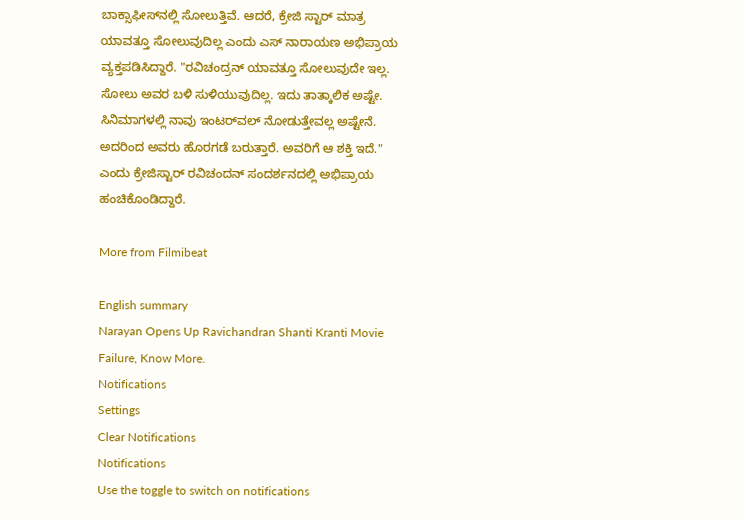ಬಾಕ್ಸಾಫೀಸ್‌ನಲ್ಲಿ ಸೋಲುತ್ತಿವೆ. ಆದರೆ, ಕ್ರೇಜಿ ಸ್ಟಾರ್ ಮಾತ್ರ ಯಾವತ್ತೂ ಸೋಲುವುದಿಲ್ಲ ಎಂದು ಎಸ್‌ ನಾರಾಯಣ ಅಭಿಪ್ರಾಯ ವ್ಯಕ್ತಪಡಿಸಿದ್ದಾರೆ. "ರವಿಚಂದ್ರನ್ ಯಾವತ್ತೂ ಸೋಲುವುದೇ ಇಲ್ಲ. ಸೋಲು ಅವರ ಬಳಿ ಸುಳಿಯುವುದಿಲ್ಲ. ಇದು ತಾತ್ಕಾಲಿಕ ಅಷ್ಟೇ. ಸಿನಿಮಾಗಳಲ್ಲಿ ನಾವು ಇಂಟರ್‌ವಲ್ ನೋಡುತ್ತೇವಲ್ಲ ಅಷ್ಟೇನೆ. ಅದರಿಂದ ಅವರು ಹೊರಗಡೆ ಬರುತ್ತಾರೆ. ಅವರಿಗೆ ಆ ಶಕ್ತಿ ಇದೆ." ಎಂದು ಕ್ರೇಜಿಸ್ಟಾರ್ ರವಿಚಂದನ್ ಸಂದರ್ಶನದಲ್ಲಿ ಅಭಿಪ್ರಾಯ ಹಂಚಿಕೊಂಡಿದ್ದಾರೆ.

More from Filmibeat

English summary
Narayan Opens Up Ravichandran Shanti Kranti Movie Failure, Know More.
Notifications
Settings
Clear Notifications
Notifications
Use the toggle to switch on notifications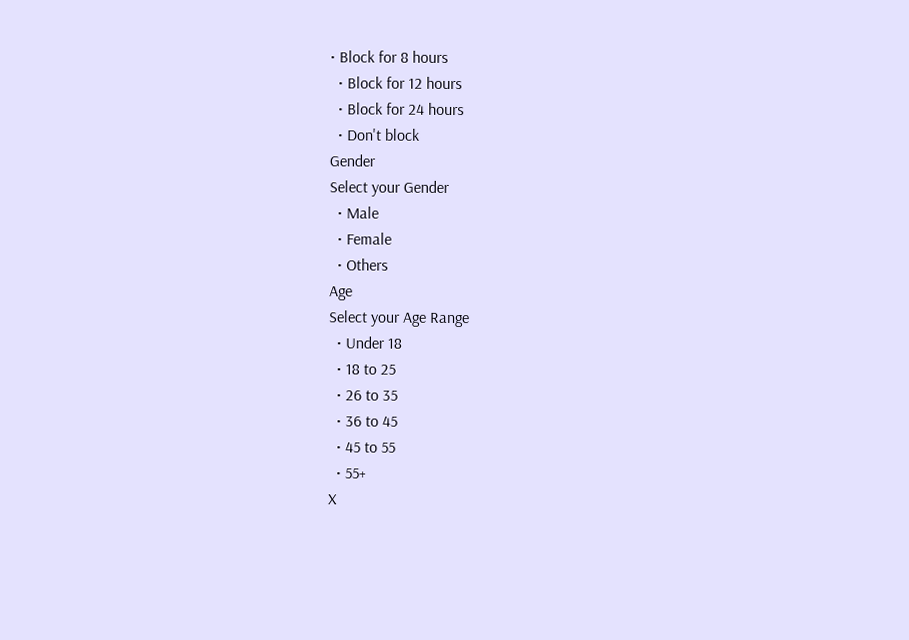• Block for 8 hours
  • Block for 12 hours
  • Block for 24 hours
  • Don't block
Gender
Select your Gender
  • Male
  • Female
  • Others
Age
Select your Age Range
  • Under 18
  • 18 to 25
  • 26 to 35
  • 36 to 45
  • 45 to 55
  • 55+
X